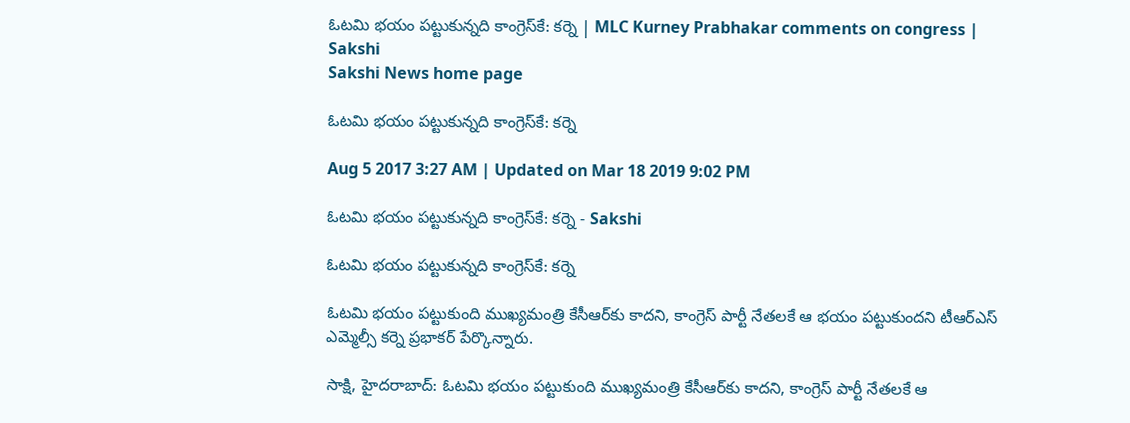ఓటమి భయం పట్టుకున్నది కాంగ్రెస్‌కే: కర్నె | MLC Kurney Prabhakar comments on congress | Sakshi
Sakshi News home page

ఓటమి భయం పట్టుకున్నది కాంగ్రెస్‌కే: కర్నె

Aug 5 2017 3:27 AM | Updated on Mar 18 2019 9:02 PM

ఓటమి భయం పట్టుకున్నది కాంగ్రెస్‌కే: కర్నె - Sakshi

ఓటమి భయం పట్టుకున్నది కాంగ్రెస్‌కే: కర్నె

ఓటమి భయం పట్టుకుంది ముఖ్యమంత్రి కేసీఆర్‌కు కాదని, కాంగ్రెస్‌ పార్టీ నేతలకే ఆ భయం పట్టుకుందని టీఆర్‌ఎస్‌ ఎమ్మెల్సీ కర్నె ప్రభాకర్‌ పేర్కొన్నారు.

సాక్షి, హైదరాబాద్‌: ఓటమి భయం పట్టుకుంది ముఖ్యమంత్రి కేసీఆర్‌కు కాదని, కాంగ్రెస్‌ పార్టీ నేతలకే ఆ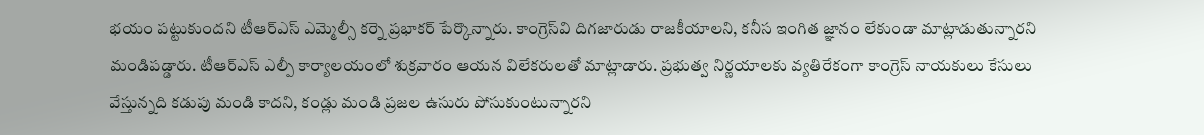భయం పట్టుకుందని టీఆర్‌ఎస్‌ ఎమ్మెల్సీ కర్నె ప్రభాకర్‌ పేర్కొన్నారు. కాంగ్రెస్‌వి దిగజారుడు రాజకీయాలని, కనీస ఇంగిత జ్ఞానం లేకుండా మాట్లాడుతున్నారని మండిపడ్డారు. టీఆర్‌ఎస్‌ ఎల్పీ కార్యాలయంలో శుక్రవారం ఆయన విలేకరులతో మాట్లాడారు. ప్రభుత్వ నిర్ణయాలకు వ్యతిరేకంగా కాంగ్రెస్‌ నాయకులు కేసులు వేస్తున్నది కడుపు మండి కాదని, కండ్లు మండి ప్రజల ఉసురు పోసుకుంటున్నారని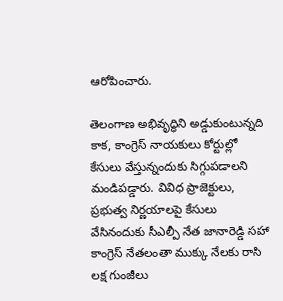ఆరోపించారు.

తెలంగాణ అభివృద్ధిని అడ్డుకుంటున్నది కాక, కాంగ్రెస్‌ నాయకులు కోర్టుల్లో కేసులు వేస్తున్నందుకు సిగ్గుపడాలని మండిపడ్డారు. వివిధ ప్రాజెక్టులు, ప్రభుత్వ నిర్ణయాలపై కేసులు వేసినందుకు సీఎల్పీ నేత జానారెడ్డి సహా కాంగ్రెస్‌ నేతలంతా ముక్కు నేలకు రాసి లక్ష గుంజీలు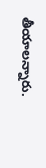తీయాలన్నారు.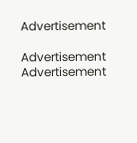Advertisement

Advertisement
Advertisement